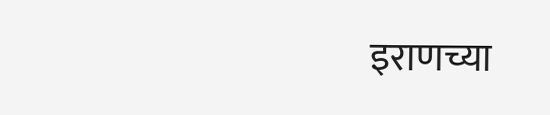इराणच्या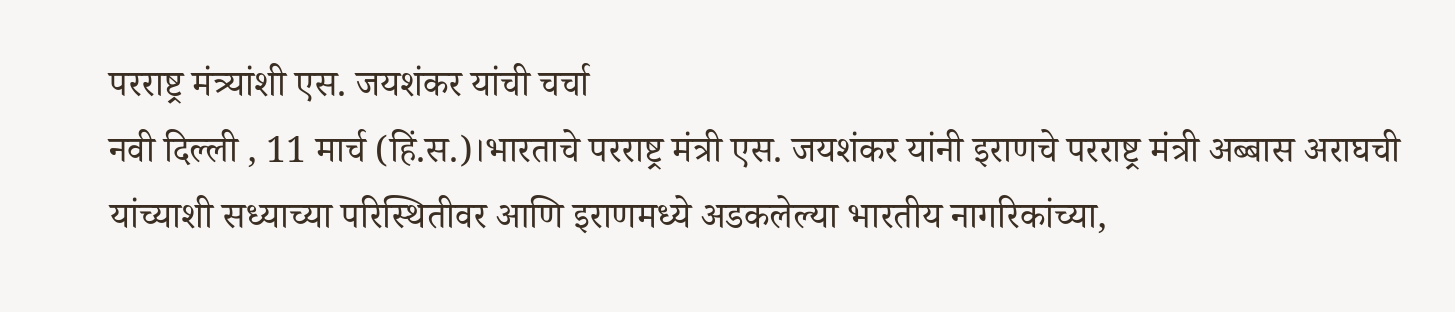परराष्ट्र मंत्र्यांशी एस. जयशंकर यांची चर्चा
नवी दिल्ली , 11 मार्च (हिं.स.)।भारताचे परराष्ट्र मंत्री एस. जयशंकर यांनी इराणचे परराष्ट्र मंत्री अब्बास अराघची यांच्याशी सध्याच्या परिस्थितीवर आणि इराणमध्ये अडकलेल्या भारतीय नागरिकांच्या,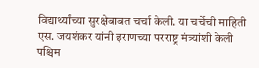विद्यार्थ्यांच्या सुरक्षेबाबत चर्चा केली. या चर्चेची माहिती
एस. जयशंकर यांनी इराणच्या परराष्ट्र मंत्र्यांशी केली पश्चिम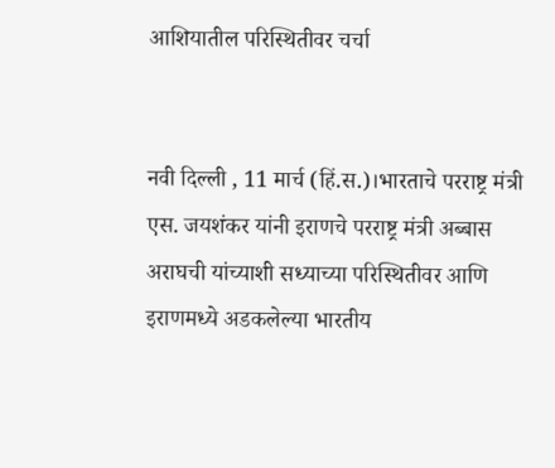आशियातील परिस्थितीवर चर्चा


नवी दिल्ली , 11 मार्च (हिं.स.)।भारताचे परराष्ट्र मंत्री एस. जयशंकर यांनी इराणचे परराष्ट्र मंत्री अब्बास अराघची यांच्याशी सध्याच्या परिस्थितीवर आणि इराणमध्ये अडकलेल्या भारतीय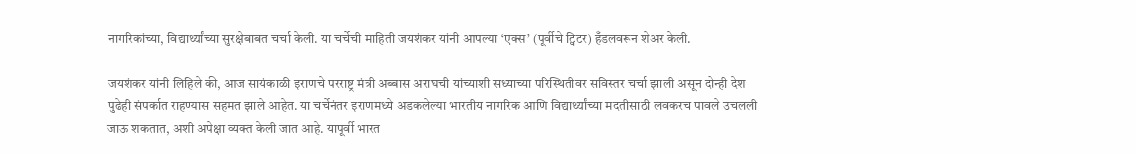नागरिकांच्या, विद्यार्थ्यांच्या सुरक्षेबाबत चर्चा केली. या चर्चेची माहिती जयशंकर यांनी आपल्या ‘एक्स’ (पूर्वीचे ट्विटर) हँडलवरून शेअर केली.

जयशंकर यांनी लिहिले की, आज सायंकाळी इराणचे परराष्ट्र मंत्री अब्बास अराघची यांच्याशी सध्याच्या परिस्थितीवर सविस्तर चर्चा झाली असून दोन्ही देश पुढेही संपर्कात राहण्यास सहमत झाले आहेत. या चर्चेनंतर इराणमध्ये अडकलेल्या भारतीय नागरिक आणि विद्यार्थ्यांच्या मदतीसाठी लवकरच पावले उचलली जाऊ शकतात, अशी अपेक्षा व्यक्त केली जात आहे. यापूर्वी भारत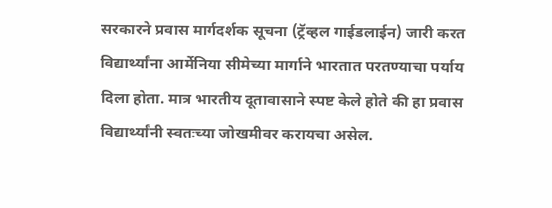सरकारने प्रवास मार्गदर्शक सूचना (ट्रॅव्हल गाईडलाईन) जारी करत विद्यार्थ्यांना आर्मेनिया सीमेच्या मार्गाने भारतात परतण्याचा पर्याय दिला होता. मात्र भारतीय दूतावासाने स्पष्ट केले होते की हा प्रवास विद्यार्थ्यांनी स्वतःच्या जोखमीवर करायचा असेल.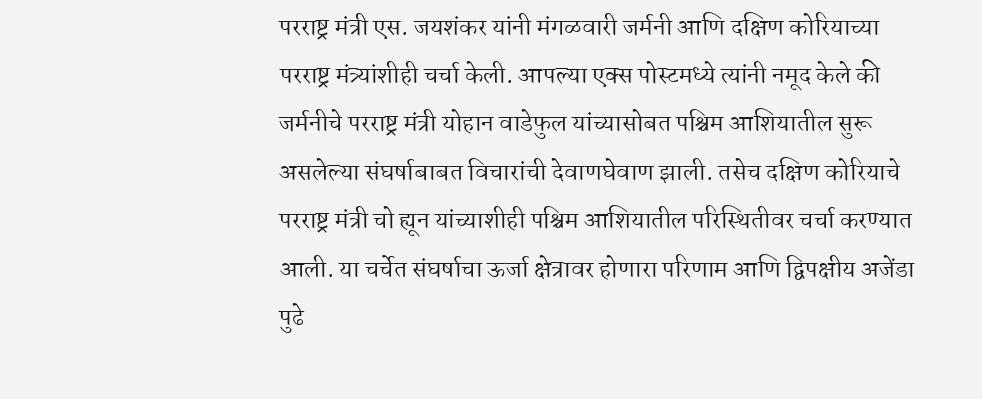परराष्ट्र मंत्री एस. जयशंकर यांनी मंगळवारी जर्मनी आणि दक्षिण कोरियाच्या परराष्ट्र मंत्र्यांशीही चर्चा केली. आपल्या एक्स पोस्टमध्ये त्यांनी नमूद केले की जर्मनीचे परराष्ट्र मंत्री योहान वाडेफुल यांच्यासोबत पश्चिम आशियातील सुरू असलेल्या संघर्षाबाबत विचारांची देवाणघेवाण झाली. तसेच दक्षिण कोरियाचे परराष्ट्र मंत्री चो ह्यून यांच्याशीही पश्चिम आशियातील परिस्थितीवर चर्चा करण्यात आली. या चर्चेत संघर्षाचा ऊर्जा क्षेत्रावर होणारा परिणाम आणि द्विपक्षीय अजेंडा पुढे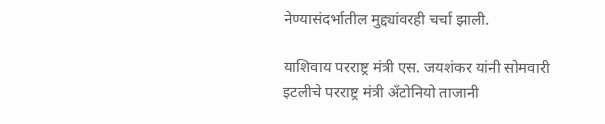नेण्यासंदर्भातील मुद्द्यांवरही चर्चा झाली.

याशिवाय परराष्ट्र मंत्री एस. जयशंकर यांनी सोमवारी इटलीचे परराष्ट्र मंत्री अँटोनियो ताजानी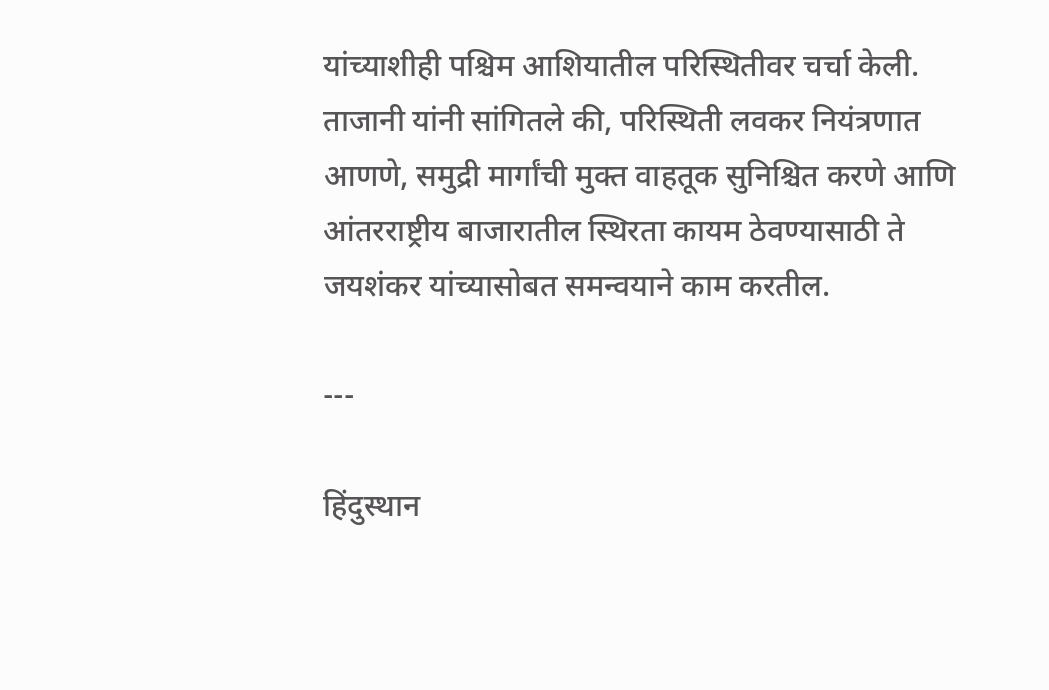यांच्याशीही पश्चिम आशियातील परिस्थितीवर चर्चा केली. ताजानी यांनी सांगितले की, परिस्थिती लवकर नियंत्रणात आणणे, समुद्री मार्गांची मुक्त वाहतूक सुनिश्चित करणे आणि आंतरराष्ट्रीय बाजारातील स्थिरता कायम ठेवण्यासाठी ते जयशंकर यांच्यासोबत समन्वयाने काम करतील.

---

हिंदुस्थान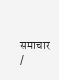समाचार /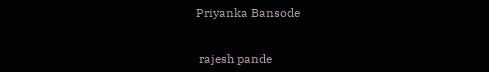Priyanka Bansode


 rajesh pande